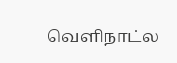வெளிநாட்ல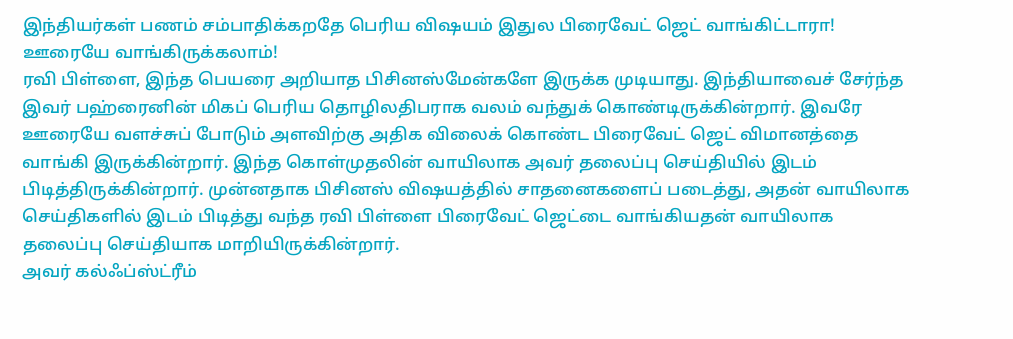இந்தியர்கள் பணம் சம்பாதிக்கறதே பெரிய விஷயம் இதுல பிரைவேட் ஜெட் வாங்கிட்டாரா! ஊரையே வாங்கிருக்கலாம்!
ரவி பிள்ளை, இந்த பெயரை அறியாத பிசினஸ்மேன்களே இருக்க முடியாது. இந்தியாவைச் சேர்ந்த இவர் பஹ்ரைனின் மிகப் பெரிய தொழிலதிபராக வலம் வந்துக் கொண்டிருக்கின்றார். இவரே ஊரையே வளச்சுப் போடும் அளவிற்கு அதிக விலைக் கொண்ட பிரைவேட் ஜெட் விமானத்தை வாங்கி இருக்கின்றார். இந்த கொள்முதலின் வாயிலாக அவர் தலைப்பு செய்தியில் இடம் பிடித்திருக்கின்றார். முன்னதாக பிசினஸ் விஷயத்தில் சாதனைகளைப் படைத்து, அதன் வாயிலாக செய்திகளில் இடம் பிடித்து வந்த ரவி பிள்ளை பிரைவேட் ஜெட்டை வாங்கியதன் வாயிலாக தலைப்பு செய்தியாக மாறியிருக்கின்றார்.
அவர் கல்ஃப்ஸ்ட்ரீம்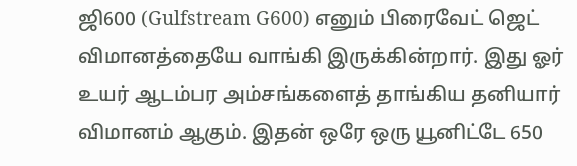ஜி600 (Gulfstream G600) எனும் பிரைவேட் ஜெட் விமானத்தையே வாங்கி இருக்கின்றார். இது ஓர் உயர் ஆடம்பர அம்சங்களைத் தாங்கிய தனியார் விமானம் ஆகும். இதன் ஒரே ஒரு யூனிட்டே 650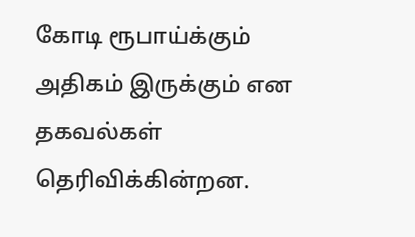கோடி ரூபாய்க்கும் அதிகம் இருக்கும் என தகவல்கள் தெரிவிக்கின்றன.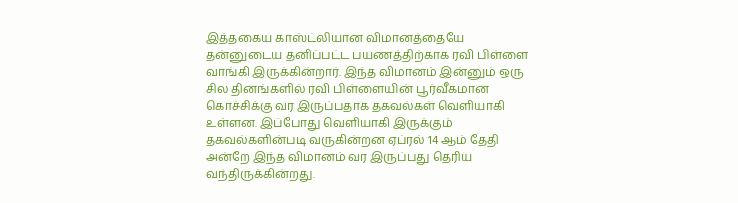இத்தகைய காஸ்ட்லியான விமானத்தையே தன்னுடைய தனிப்பட்ட பயணத்திற்காக ரவி பிள்ளை வாங்கி இருக்கின்றார். இந்த விமானம் இன்னும் ஒரு சில தினங்களில் ரவி பிள்ளையின் பூர்வீகமான கொச்சிக்கு வர இருப்பதாக தகவல்கள் வெளியாகி உள்ளன. இப்போது வெளியாகி இருக்கும் தகவல்களின்படி வருகின்றன ஏப்ரல் 14 ஆம் தேதி அன்றே இந்த விமானம் வர இருப்பது தெரிய வந்திருக்கின்றது.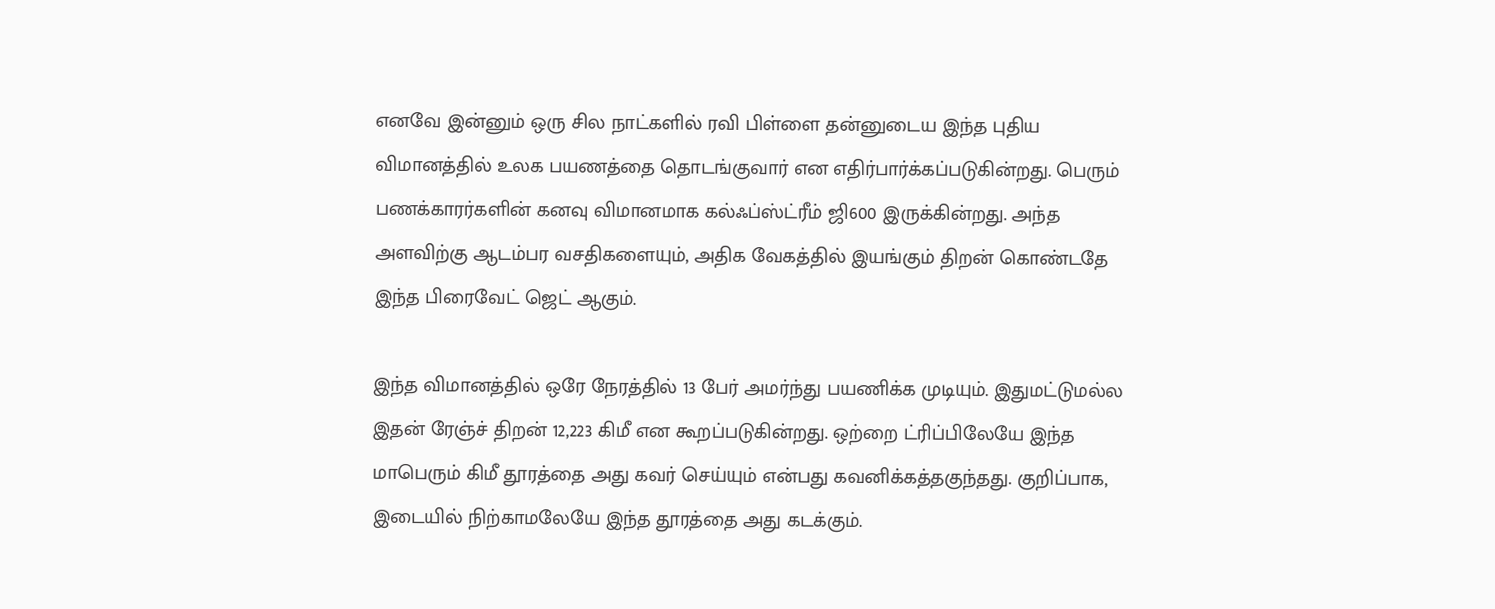எனவே இன்னும் ஒரு சில நாட்களில் ரவி பிள்ளை தன்னுடைய இந்த புதிய விமானத்தில் உலக பயணத்தை தொடங்குவார் என எதிர்பார்க்கப்படுகின்றது. பெரும் பணக்காரர்களின் கனவு விமானமாக கல்ஃப்ஸ்ட்ரீம் ஜி600 இருக்கின்றது. அந்த அளவிற்கு ஆடம்பர வசதிகளையும், அதிக வேகத்தில் இயங்கும் திறன் கொண்டதே இந்த பிரைவேட் ஜெட் ஆகும்.

இந்த விமானத்தில் ஒரே நேரத்தில் 13 பேர் அமர்ந்து பயணிக்க முடியும். இதுமட்டுமல்ல இதன் ரேஞ்ச் திறன் 12,223 கிமீ என கூறப்படுகின்றது. ஒற்றை ட்ரிப்பிலேயே இந்த மாபெரும் கிமீ தூரத்தை அது கவர் செய்யும் என்பது கவனிக்கத்தகுந்தது. குறிப்பாக, இடையில் நிற்காமலேயே இந்த தூரத்தை அது கடக்கும்.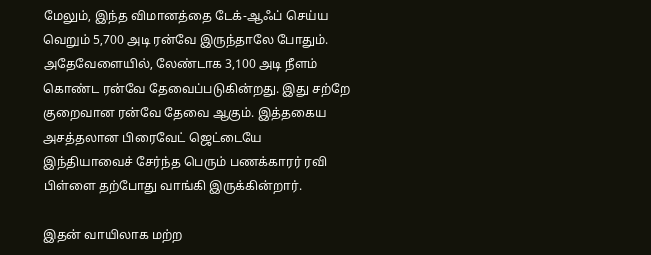மேலும், இந்த விமானத்தை டேக்-ஆஃப் செய்ய வெறும் 5,700 அடி ரன்வே இருந்தாலே போதும். அதேவேளையில், லேண்டாக 3,100 அடி நீளம் கொண்ட ரன்வே தேவைப்படுகின்றது. இது சற்றே குறைவான ரன்வே தேவை ஆகும். இத்தகைய அசத்தலான பிரைவேட் ஜெட்டையே இந்தியாவைச் சேர்ந்த பெரும் பணக்காரர் ரவி பிள்ளை தற்போது வாங்கி இருக்கின்றார்.

இதன் வாயிலாக மற்ற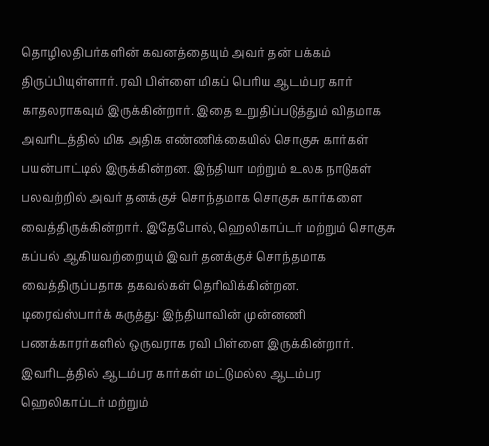தொழிலதிபர்களின் கவனத்தையும் அவர் தன் பக்கம் திருப்பியுள்ளார். ரவி பிள்ளை மிகப் பெரிய ஆடம்பர கார் காதலராகவும் இருக்கின்றார். இதை உறுதிப்படுத்தும் விதமாக அவரிடத்தில் மிக அதிக எண்ணிக்கையில் சொகுசு கார்கள் பயன்பாட்டில் இருக்கின்றன. இந்தியா மற்றும் உலக நாடுகள் பலவற்றில் அவர் தனக்குச் சொந்தமாக சொகுசு கார்களை வைத்திருக்கின்றார். இதேபோல், ஹெலிகாப்டர் மற்றும் சொகுசு கப்பல் ஆகியவற்றையும் இவர் தனக்குச் சொந்தமாக வைத்திருப்பதாக தகவல்கள் தெரிவிக்கின்றன.
டிரைவ்ஸ்பார்க் கருத்து: இந்தியாவின் முன்னணி பணக்காரர்களில் ஒருவராக ரவி பிள்ளை இருக்கின்றார். இவரிடத்தில் ஆடம்பர கார்கள் மட்டுமல்ல ஆடம்பர ஹெலிகாப்டர் மற்றும்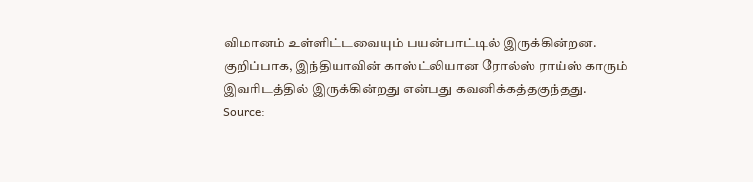விமானம் உள்ளிட்டவையும் பயன்பாட்டில் இருக்கின்றன. குறிப்பாக, இந்தியாவின் காஸ்ட்லியான ரோல்ஸ் ராய்ஸ் காரும் இவரிடத்தில் இருக்கின்றது என்பது கவனிக்கத்தகுந்தது.
Source: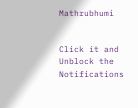Mathrubhumi


Click it and Unblock the Notifications